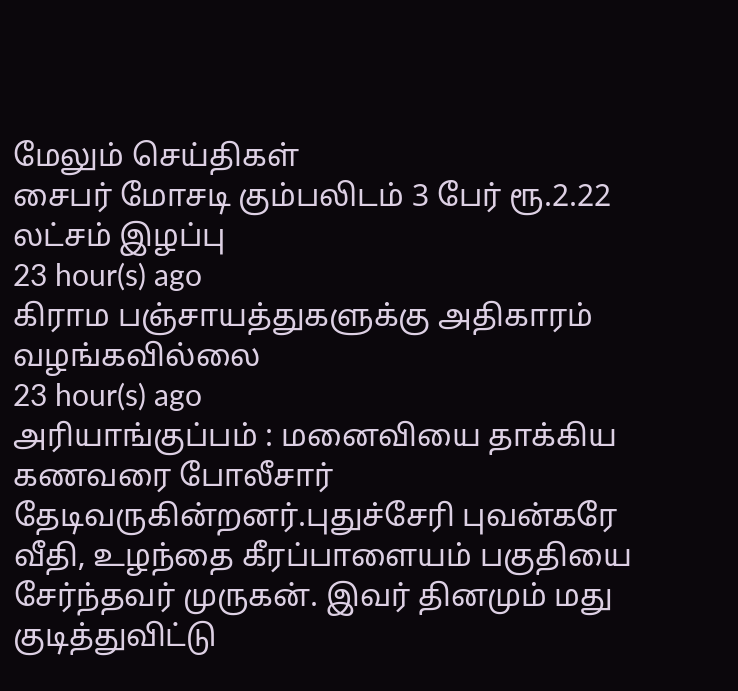மேலும் செய்திகள்
சைபர் மோசடி கும்பலிடம் 3 பேர் ரூ.2.22 லட்சம் இழப்பு
23 hour(s) ago
கிராம பஞ்சாயத்துகளுக்கு அதிகாரம் வழங்கவில்லை
23 hour(s) ago
அரியாங்குப்பம் : மனைவியை தாக்கிய கணவரை போலீசார் தேடிவருகின்றனர்.புதுச்சேரி புவன்கரே வீதி, உழந்தை கீரப்பாளையம் பகுதியை சேர்ந்தவர் முருகன். இவர் தினமும் மது குடித்துவிட்டு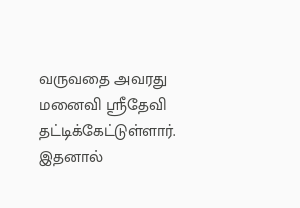வருவதை அவரது மனைவி ஸ்ரீதேவி தட்டிக்கேட்டுள்ளார். இதனால்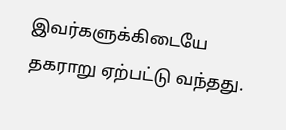இவர்களுக்கிடையே தகராறு ஏற்பட்டு வந்தது.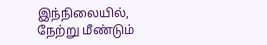இந்நிலையில், நேற்று மீண்டும்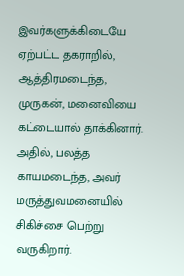இவர்களுக்கிடையே ஏற்பட்ட தகராறில், ஆத்திரமடைந்த, முருகன், மனைவியை கட்டையால் தாக்கினார். அதில், பலத்த காயமடைந்த, அவர் மருத்துவமனையில் சிகிச்சை பெற்று வருகிறார்.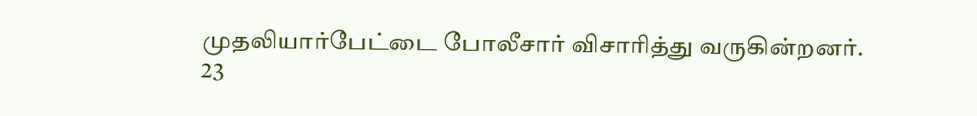முதலியார்பேட்டை போலீசார் விசாரித்து வருகின்றனர்.
23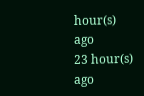hour(s) ago
23 hour(s) ago